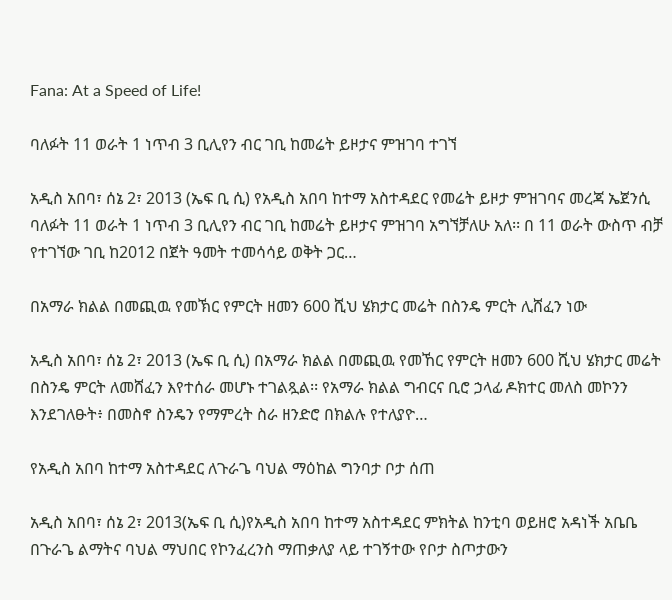Fana: At a Speed of Life!

ባለፉት 11 ወራት 1 ነጥብ 3 ቢሊየን ብር ገቢ ከመሬት ይዞታና ምዝገባ ተገኘ

አዲስ አበባ፣ ሰኔ 2፣ 2013 (ኤፍ ቢ ሲ) የአዲስ አበባ ከተማ አስተዳደር የመሬት ይዞታ ምዝገባና መረጃ ኤጀንሲ ባለፉት 11 ወራት 1 ነጥብ 3 ቢሊየን ብር ገቢ ከመሬት ይዞታና ምዝገባ አግኘቻለሁ አለ፡፡ በ 11 ወራት ውስጥ ብቻ የተገኘው ገቢ ከ2012 በጀት ዓመት ተመሳሳይ ወቅት ጋር…

በአማራ ክልል በመጪዉ የመኽር የምርት ዘመን 600 ሺህ ሄክታር መሬት በስንዴ ምርት ሊሸፈን ነው

አዲስ አበባ፣ ሰኔ 2፣ 2013 (ኤፍ ቢ ሲ) በአማራ ክልል በመጪዉ የመኸር የምርት ዘመን 600 ሺህ ሄክታር መሬት በስንዴ ምርት ለመሸፈን እየተሰራ መሆኑ ተገልጿል፡፡ የአማራ ክልል ግብርና ቢሮ ኃላፊ ዶክተር መለስ መኮንን እንደገለፁት፥ በመስኖ ስንዴን የማምረት ስራ ዘንድሮ በክልሉ የተለያዮ…

የአዲስ አበባ ከተማ አስተዳደር ለጉራጌ ባህል ማዕከል ግንባታ ቦታ ሰጠ

አዲስ አበባ፣ ሰኔ 2፣ 2013(ኤፍ ቢ ሲ)የአዲስ አበባ ከተማ አስተዳደር ምክትል ከንቲባ ወይዘሮ አዳነች አቤቤ በጉራጌ ልማትና ባህል ማህበር የኮንፈረንስ ማጠቃለያ ላይ ተገኝተው የቦታ ስጦታውን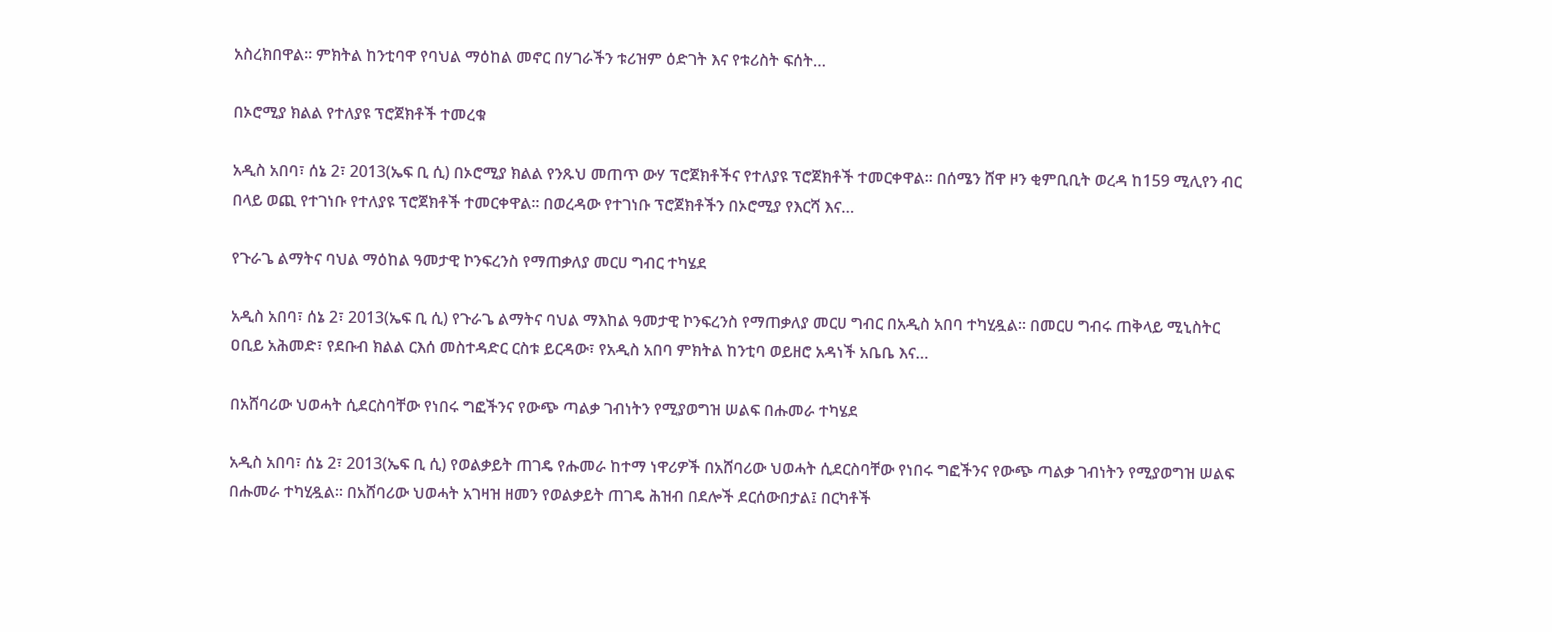አስረክበዋል። ምክትል ከንቲባዋ የባህል ማዕከል መኖር በሃገራችን ቱሪዝም ዕድገት እና የቱሪስት ፍሰት…

በኦሮሚያ ክልል የተለያዩ ፕሮጀክቶች ተመረቁ

አዲስ አበባ፣ ሰኔ 2፣ 2013(ኤፍ ቢ ሲ) በኦሮሚያ ክልል የንጹህ መጠጥ ውሃ ፕሮጀክቶችና የተለያዩ ፕሮጀክቶች ተመርቀዋል፡፡ በሰሜን ሸዋ ዞን ቂምቢቢት ወረዳ ከ159 ሚሊየን ብር በላይ ወጪ የተገነቡ የተለያዩ ፕሮጀክቶች ተመርቀዋል፡፡ በወረዳው የተገነቡ ፕሮጀክቶችን በኦሮሚያ የእርሻ እና…

የጉራጌ ልማትና ባህል ማዕከል ዓመታዊ ኮንፍረንስ የማጠቃለያ መርሀ ግብር ተካሄደ

አዲስ አበባ፣ ሰኔ 2፣ 2013(ኤፍ ቢ ሲ) የጉራጌ ልማትና ባህል ማእከል ዓመታዊ ኮንፍረንስ የማጠቃለያ መርሀ ግብር በአዲስ አበባ ተካሂዷል። በመርሀ ግብሩ ጠቅላይ ሚኒስትር ዐቢይ አሕመድ፣ የደቡብ ክልል ርእሰ መስተዳድር ርስቱ ይርዳው፣ የአዲስ አበባ ምክትል ከንቲባ ወይዘሮ አዳነች አቤቤ እና…

በአሸባሪው ህወሓት ሲደርስባቸው የነበሩ ግፎችንና የውጭ ጣልቃ ገብነትን የሚያወግዝ ሠልፍ በሑመራ ተካሄደ

አዲስ አበባ፣ ሰኔ 2፣ 2013(ኤፍ ቢ ሲ) የወልቃይት ጠገዴ የሑመራ ከተማ ነዋሪዎች በአሸባሪው ህወሓት ሲደርስባቸው የነበሩ ግፎችንና የውጭ ጣልቃ ገብነትን የሚያወግዝ ሠልፍ በሑመራ ተካሂዷል። በአሸባሪው ህወሓት አገዛዝ ዘመን የወልቃይት ጠገዴ ሕዝብ በደሎች ደርሰውበታል፤ በርካቶች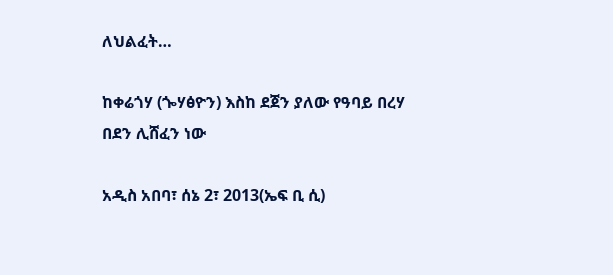ለህልፈት…

ከቀሬጎሃ (ጐሃፅዮን) እስከ ደጀን ያለው የዓባይ በረሃ በደን ሊሸፈን ነው

አዲስ አበባ፣ ሰኔ 2፣ 2013(ኤፍ ቢ ሲ)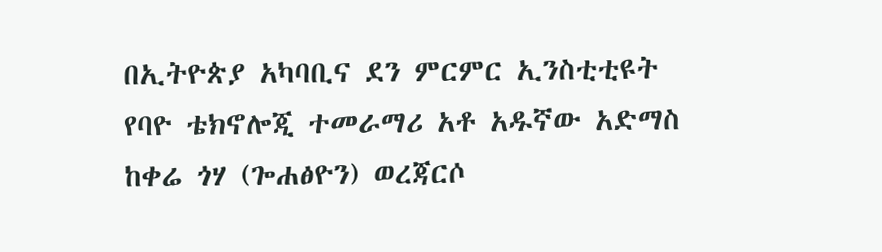በኢትዮጵያ አካባቢና ደን ምርምር ኢንስቲቲዩት የባዮ ቴክኖሎጂ ተመራማሪ አቶ አዱኛው አድማስ ከቀሬ ጎሃ (ጐሐፅዮን) ወረጃርሶ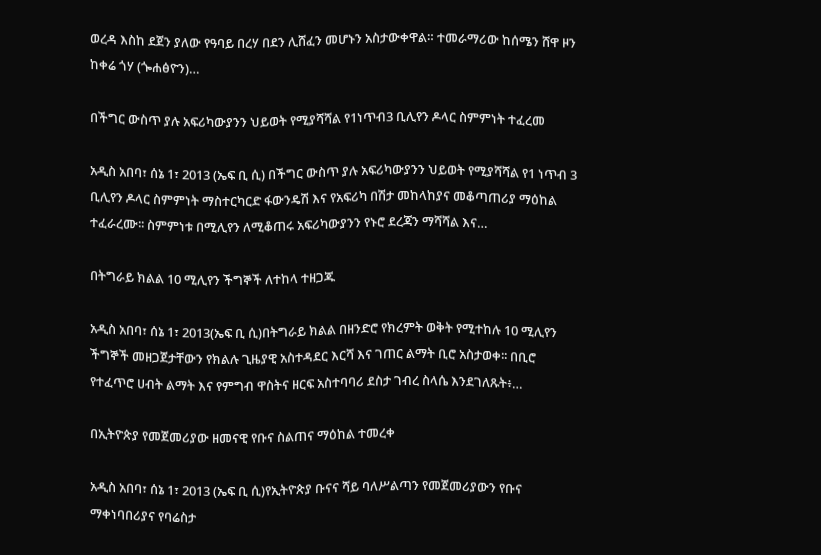ወረዳ እስከ ደጀን ያለው የዓባይ በረሃ በደን ሊሸፈን መሆኑን አስታውቀዋል። ተመራማሪው ከሰሜን ሸዋ ዞን ከቀሬ ጎሃ (ጐሐፅዮን)…

በችግር ውስጥ ያሉ አፍሪካውያንን ህይወት የሚያሻሻል የ1ነጥብ3 ቢሊየን ዶላር ስምምነት ተፈረመ

አዲስ አበባ፣ ሰኔ 1፣ 2013 (ኤፍ ቢ ሲ) በችግር ውስጥ ያሉ አፍሪካውያንን ህይወት የሚያሻሻል የ1 ነጥብ 3 ቢሊየን ዶላር ስምምነት ማስተርካርድ ፋውንዴሽ እና የአፍሪካ በሽታ መከላከያና መቆጣጠሪያ ማዕከል ተፈራረሙ፡፡ ስምምነቱ በሚሊየን ለሚቆጠሩ አፍሪካውያንን የኑሮ ደረጃን ማሻሻል እና…

በትግራይ ክልል 10 ሚሊየን ችግኞች ለተከላ ተዘጋጁ

አዲስ አበባ፣ ሰኔ 1፣ 2013(ኤፍ ቢ ሲ)በትግራይ ክልል በዘንድሮ የክረምት ወቅት የሚተከሉ 10 ሚሊየን ችግኞች መዘጋጀታቸውን የክልሉ ጊዜያዊ አስተዳደር እርሻ እና ገጠር ልማት ቢሮ አስታወቀ፡፡ በቢሮ የተፈጥሮ ሀብት ልማት እና የምግብ ዋስትና ዘርፍ አስተባባሪ ደስታ ገብረ ስላሴ እንደገለጹት፥…

በኢትዮጵያ የመጀመሪያው ዘመናዊ የቡና ስልጠና ማዕከል ተመረቀ

አዲስ አበባ፣ ሰኔ 1፣ 2013 (ኤፍ ቢ ሲ)የኢትዮጵያ ቡናና ሻይ ባለሥልጣን የመጀመሪያውን የቡና ማቀነባበሪያና የባሬስታ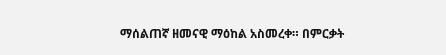ማሰልጠኛ ዘመናዊ ማዕከል አስመረቀ። በምርቃት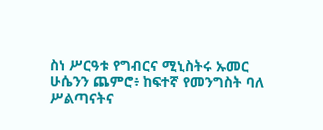ስነ ሥርዓቱ የግብርና ሚኒስትሩ ኡመር ሁሴንን ጨምሮ፥ ከፍተኛ የመንግስት ባለ ሥልጣናትና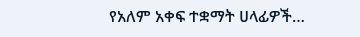የአለም አቀፍ ተቋማት ሀላፊዎች…